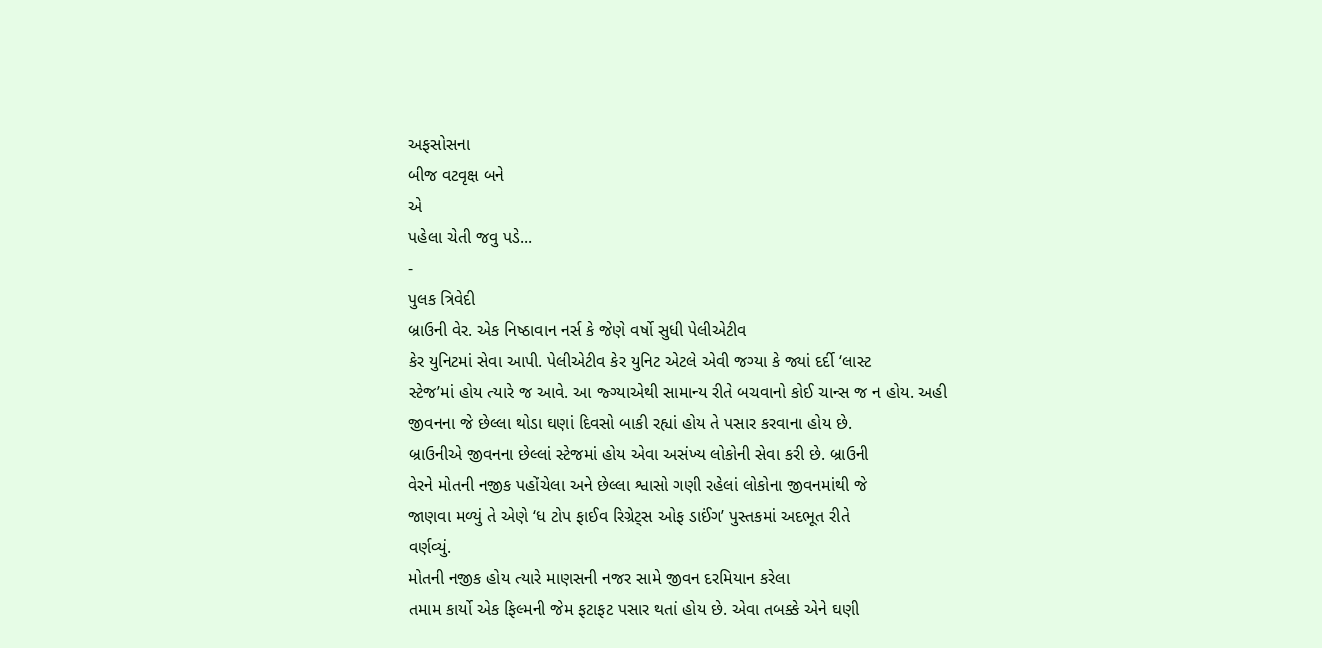અફસોસના
બીજ વટવૃક્ષ બને
એ
પહેલા ચેતી જવુ પડે...
-
પુલક ત્રિવેદી
બ્રાઉની વેર. એક નિષ્ઠાવાન નર્સ કે જેણે વર્ષો સુધી પેલીએટીવ
કેર યુનિટમાં સેવા આપી. પેલીએટીવ કેર યુનિટ એટલે એવી જગ્યા કે જ્યાં દર્દી ‘લાસ્ટ
સ્ટેજ’માં હોય ત્યારે જ આવે. આ જ્ગ્યાએથી સામાન્ય રીતે બચવાનો કોઈ ચાન્સ જ ન હોય. અહી
જીવનના જે છેલ્લા થોડા ઘણાં દિવસો બાકી રહ્યાં હોય તે પસાર કરવાના હોય છે.
બ્રાઉનીએ જીવનના છેલ્લાં સ્ટેજમાં હોય એવા અસંખ્ય લોકોની સેવા કરી છે. બ્રાઉની
વેરને મોતની નજીક પહોંચેલા અને છેલ્લા શ્વાસો ગણી રહેલાં લોકોના જીવનમાંથી જે
જાણવા મળ્યું તે એણે ‘ધ ટોપ ફાઈવ રિગ્રેટ્સ ઓફ ડાઈંગ’ પુસ્તકમાં અદભૂત રીતે
વર્ણવ્યું.
મોતની નજીક હોય ત્યારે માણસની નજર સામે જીવન દરમિયાન કરેલા
તમામ કાર્યો એક ફિલ્મની જેમ ફટાફટ પસાર થતાં હોય છે. એવા તબક્કે એને ઘણી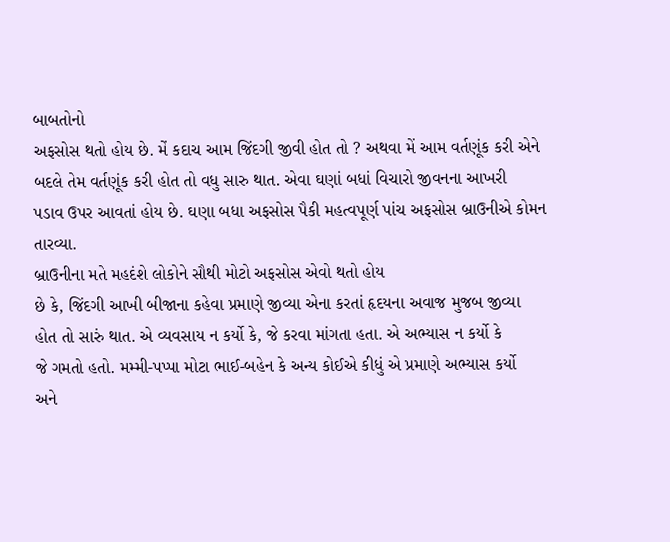બાબતોનો
અફસોસ થતો હોય છે. મેં કદાચ આમ જિંદગી જીવી હોત તો ? અથવા મેં આમ વર્તણૂંક કરી એને
બદલે તેમ વર્તણૂંક કરી હોત તો વધુ સારુ થાત. એવા ઘણાં બધાં વિચારો જીવનના આખરી
પડાવ ઉપર આવતાં હોય છે. ઘણા બધા અફસોસ પૈકી મહત્વપૂર્ણ પાંચ અફસોસ બ્રાઉનીએ કોમન
તારવ્યા.
બ્રાઉનીના મતે મહદંશે લોકોને સૌથી મોટો અફસોસ એવો થતો હોય
છે કે, જિંદગી આખી બીજાના કહેવા પ્રમાણે જીવ્યા એના કરતાં હૃદયના અવાજ મુજબ જીવ્યા
હોત તો સારું થાત. એ વ્યવસાય ન કર્યો કે, જે કરવા માંગતા હતા. એ અભ્યાસ ન કર્યો કે
જે ગમતો હતો. મમ્મી-પપ્પા મોટા ભાઈ-બહેન કે અન્ય કોઈએ કીધું એ પ્રમાણે અભ્યાસ કર્યો
અને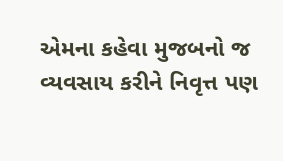એમના કહેવા મુજબનો જ વ્યવસાય કરીને નિવૃત્ત પણ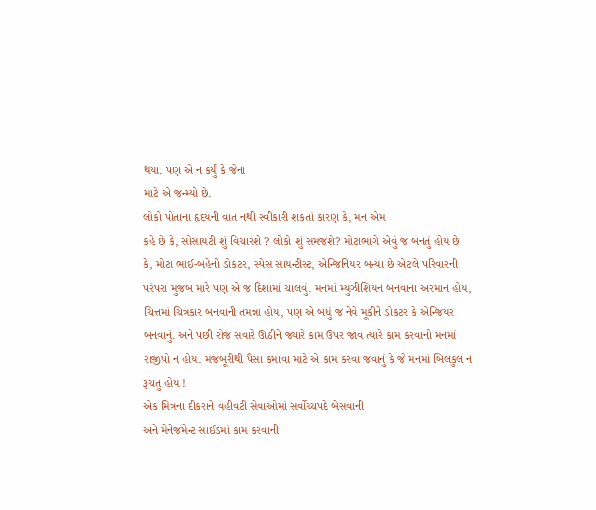થયા. પણ એ ન કર્યું કે જેના
માટે એ જન્મ્યો છે.
લોકો પોતાના હૃદયની વાત નથી સ્વીકારી શકતાં કારણ કે, મન એમ
કહે છે કે, સોસાયટી શું વિચારશે ? લોકો શું સમજશે? મોટાભાગે એવું જ બનતું હોય છે
કે, મોટા ભાઈ-બહેનો ડોકટર, સ્પેસ સાયન્ટીસ્ટ, એન્જિનિયર બન્યા છે એટલે પરિવારની
પરંપરા મુજબ મારે પણ એ જ દિશામાં ચાલવું. મનમાં મ્યુઝીશિયન બનવાના અરમાન હોય,
ચિત્તમાં ચિત્રકાર બનવાની તમન્ના હોય, પણ એ બધું જ નેવે મૂકીને ડોકટર કે એન્જિયર
બનવાનું. અને પછી રોજ સવારે ઊઠીને જ્યારે કામ ઉપર જાવ ત્યારે કામ કરવાનો મનમાં
રાજીપો ન હોય. મજબૂરીથી પૈસા કમાવા માટે એ કામ કરવા જવાનું કે જે મનમાં બિલકુલ ન
રૂચતુ હોય !
એક મિત્રના દીકરાને વહીવટી સેવાઓમાં સર્વોચ્ચપદે બેસવાની
અને મેનેજમેન્ટ સાઈડમાં કામ કરવાની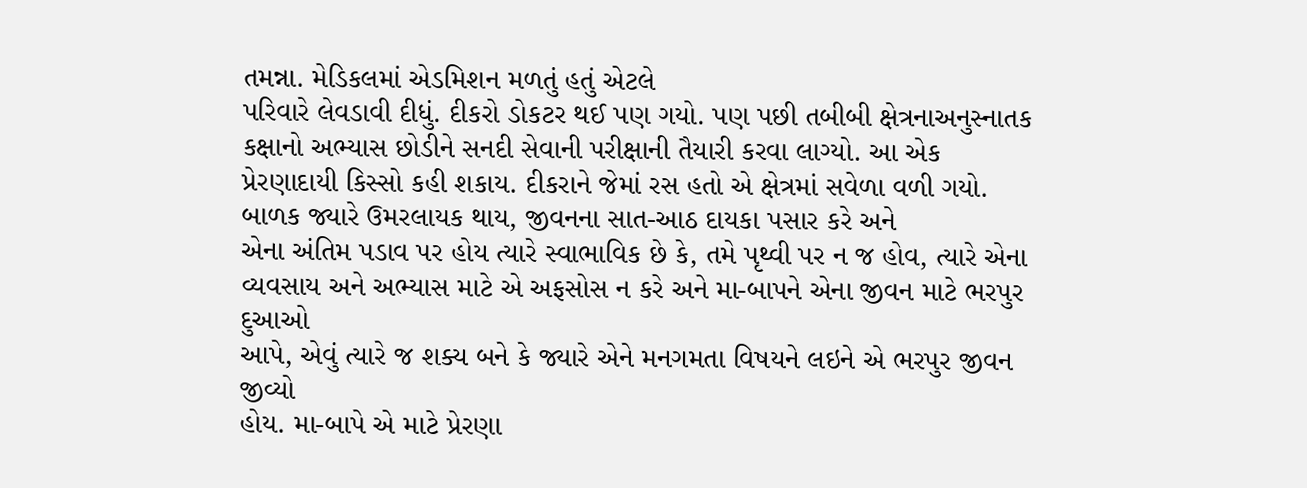તમન્ના. મેડિકલમાં એડમિશન મળતું હતું એટલે
પરિવારે લેવડાવી દીધું. દીકરો ડોકટર થઈ પણ ગયો. પણ પછી તબીબી ક્ષેત્રનાઅનુસ્નાતક
કક્ષાનો અભ્યાસ છોડીને સનદી સેવાની પરીક્ષાની તૈયારી કરવા લાગ્યો. આ એક
પ્રેરણાદાયી કિસ્સો કહી શકાય. દીકરાને જેમાં રસ હતો એ ક્ષેત્રમાં સવેળા વળી ગયો.
બાળક જ્યારે ઉમરલાયક થાય, જીવનના સાત-આઠ દાયકા પસાર કરે અને
એના અંતિમ પડાવ પર હોય ત્યારે સ્વાભાવિક છે કે, તમે પૃથ્વી પર ન જ હોવ, ત્યારે એના
વ્યવસાય અને અભ્યાસ માટે એ અફસોસ ન કરે અને મા-બાપને એના જીવન માટે ભરપુર દુઆઓ
આપે, એવું ત્યારે જ શક્ય બને કે જ્યારે એને મનગમતા વિષયને લઇને એ ભરપુર જીવન જીવ્યો
હોય. મા-બાપે એ માટે પ્રેરણા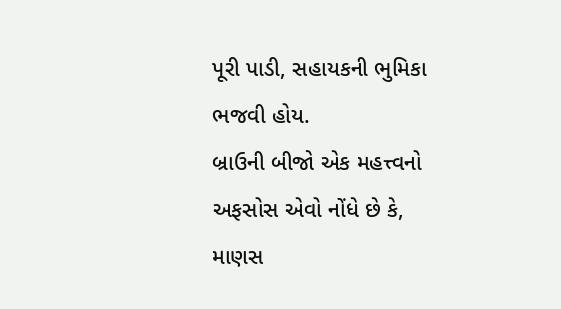પૂરી પાડી, સહાયકની ભુમિકા ભજવી હોય.
બ્રાઉની બીજો એક મહત્ત્વનો અફસોસ એવો નોંધે છે કે, માણસ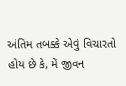અંતિમ તબક્કે એવું વિચારતો હોય છે કે, મેં જીવન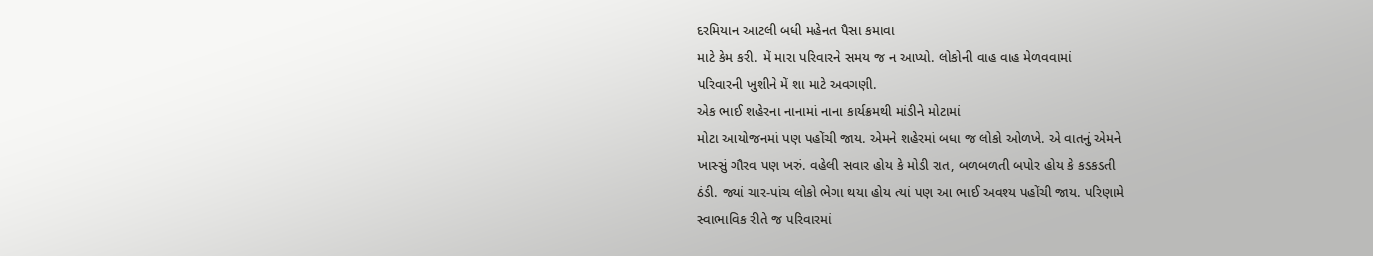દરમિયાન આટલી બધી મહેનત પૈસા કમાવા
માટે કેમ કરી. મેં મારા પરિવારને સમય જ ન આપ્યો. લોકોની વાહ વાહ મેળવવામાં
પરિવારની ખુશીને મેં શા માટે અવગણી.
એક ભાઈ શહેરના નાનામાં નાના કાર્યક્રમથી માંડીને મોટામાં
મોટા આયોજનમાં પણ પહોંચી જાય. એમને શહેરમાં બધા જ લોકો ઓળખે. એ વાતનું એમને
ખાસ્સું ગૌરવ પણ ખરું. વહેલી સવાર હોય કે મોડી રાત, બળબળતી બપોર હોય કે કડકડતી
ઠંડી. જ્યાં ચાર-પાંચ લોકો ભેગા થયા હોય ત્યાં પણ આ ભાઈ અવશ્ય પહોંચી જાય. પરિણામે
સ્વાભાવિક રીતે જ પરિવારમાં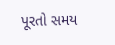પૂરતો સમય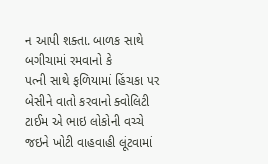ન આપી શક્તા. બાળક સાથે બગીચામાં રમવાનો કે
પત્ની સાથે ફળિયામાં હિંચકા પર બેસીને વાતો કરવાનો ક્વોલિટી ટાઈમ એ ભાઇ લોકોની વચ્ચે
જઇને ખોટી વાહવાહી લૂંટવામાં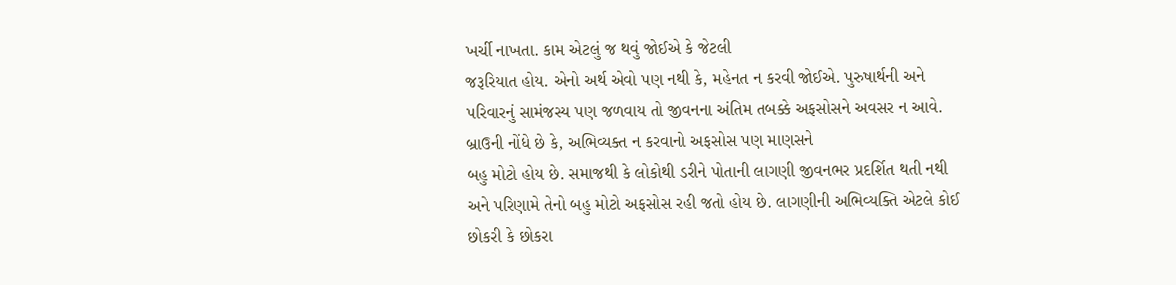ખર્ચી નાખતા. કામ એટલું જ થવું જોઈએ કે જેટલી
જરૂરિયાત હોય. એનો અર્થ એવો પણ નથી કે, મહેનત ન કરવી જોઈએ. પુરુષાર્થની અને
પરિવારનું સામંજસ્ય પણ જળવાય તો જીવનના અંતિમ તબક્કે અફસોસને અવસર ન આવે.
બ્રાઉની નોંધે છે કે, અભિવ્યક્ત ન કરવાનો અફસોસ પણ માણસને
બહુ મોટો હોય છે. સમાજથી કે લોકોથી ડરીને પોતાની લાગણી જીવનભર પ્રદર્શિત થતી નથી
અને પરિણામે તેનો બહુ મોટો અફસોસ રહી જતો હોય છે. લાગણીની અભિવ્યક્તિ એટલે કોઈ
છોકરી કે છોકરા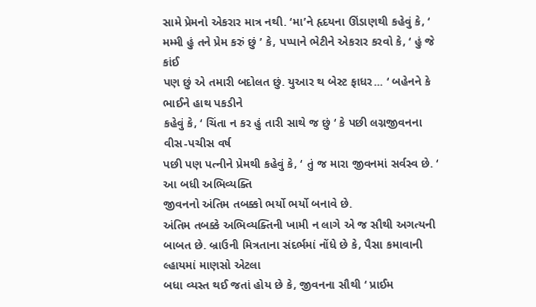સામે પ્રેમનો એકરાર માત્ર નથી. ‘મા’ને હૃદયના ઊંડાણથી કહેવું કે, ‘
મમ્મી હું તને પ્રેમ કરું છું ’ કે, પપ્પાને ભેટીને એકરાર કરવો કે, ‘ હું જે કાંઈ
પણ છું એ તમારી બદોલત છું. યુઆર થ બેસ્ટ ફાધર... ‘ બહેનને કે ભાઈને હાથ પકડીને
કહેવું કે, ‘ ચિંતા ન કર હું તારી સાથે જ છું ‘ કે પછી લગ્નજીવનના વીસ-પચીસ વર્ષ
પછી પણ પત્નીને પ્રેમથી કહેવું કે, ‘ તું જ મારા જીવનમાં સર્વસ્વ છે. ‘ આ બધી અભિવ્યક્તિ
જીવનનો અંતિમ તબક્કો ભર્યો ભર્યો બનાવે છે.
અંતિમ તબક્કે અભિવ્યક્તિની ખામી ન લાગે એ જ સૌથી અગત્યની
બાબત છે. બ્રાઉની મિત્રતાના સંદર્ભમાં નોંધે છે કે, પૈસા કમાવાની લ્હાયમાં માણસો એટલા
બધા વ્યસ્ત થઈ જતાં હોય છે કે, જીવનના સૌથી ‘ પ્રાઈમ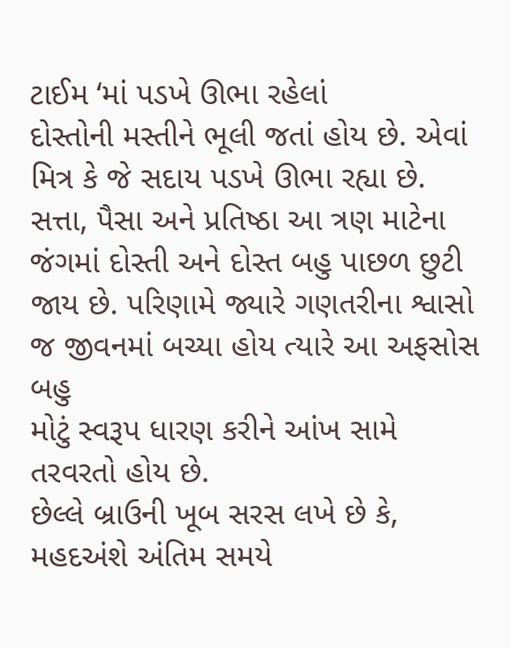ટાઈમ ‘માં પડખે ઊભા રહેલાં
દોસ્તોની મસ્તીને ભૂલી જતાં હોય છે. એવાં મિત્ર કે જે સદાય પડખે ઊભા રહ્યા છે.
સત્તા, પૈસા અને પ્રતિષ્ઠા આ ત્રણ માટેના જંગમાં દોસ્તી અને દોસ્ત બહુ પાછળ છુટી
જાય છે. પરિણામે જ્યારે ગણતરીના શ્વાસો જ જીવનમાં બચ્યા હોય ત્યારે આ અફસોસ બહુ
મોટું સ્વરૂપ ધારણ કરીને આંખ સામે તરવરતો હોય છે.
છેલ્લે બ્રાઉની ખૂબ સરસ લખે છે કે, મહદઅંશે અંતિમ સમયે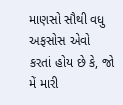માણસો સૌથી વધુ અફસોસ એવો કરતાં હોય છે કે, જો મેં મારી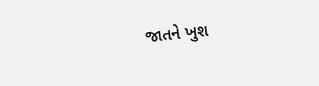જાતને ખુશ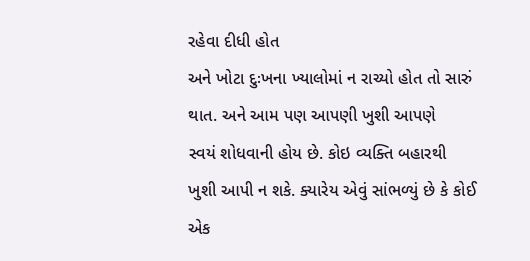રહેવા દીધી હોત
અને ખોટા દુઃખના ખ્યાલોમાં ન રાચ્યો હોત તો સારું થાત. અને આમ પણ આપણી ખુશી આપણે
સ્વયં શોધવાની હોય છે. કોઇ વ્યક્તિ બહારથી
ખુશી આપી ન શકે. ક્યારેય એવું સાંભળ્યું છે કે કોઈ એક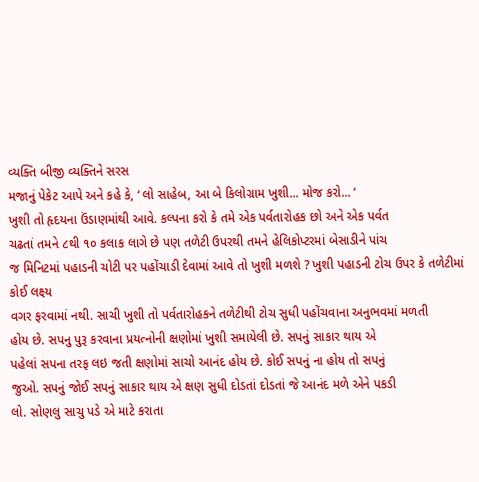વ્યક્તિ બીજી વ્યક્તિને સરસ
મજાનું પેકેટ આપે અને કહે કે, ‘ લો સાહેબ, આ બે કિલોગ્રામ ખુશી... મોજ કરો... ‘
ખુશી તો હૃદયના ઉંડાણમાંથી આવે. કલ્પના કરો કે તમે એક પર્વતારોહક છો અને એક પર્વત
ચઢતાં તમને ૮થી ૧૦ કલાક લાગે છે પણ તળેટી ઉપરથી તમને હેલિકોપ્ટરમાં બેસાડીને પાંચ
જ મિનિટમાં પહાડની ચોટી પર પહોંચાડી દેવામાં આવે તો ખુશી મળશે ? ખુશી પહાડની ટોચ ઉપર કે તળેટીમાં કોઈ લક્ષ્ય
વગર ફરવામાં નથી. સાચી ખુશી તો પર્વતારોહકને તળેટીથી ટોચ સુધી પહોંચવાના અનુભવમાં મળતી
હોય છે. સપનુ પુરૂ કરવાના પ્રયત્નોની ક્ષણોમાં ખુશી સમાયેલી છે. સપનું સાકાર થાય એ
પહેલાં સપના તરફ લઇ જતી ક્ષણોમાં સાચો આનંદ હોય છે. કોઈ સપનું ના હોય તો સપનું
જુઓ. સપનું જોઈ સપનું સાકાર થાય એ ક્ષણ સુધી દોડતાં દોડતાં જે આનંદ મળે એને પકડી
લો. સોણલુ સાચુ પડે એ માટે કરાતા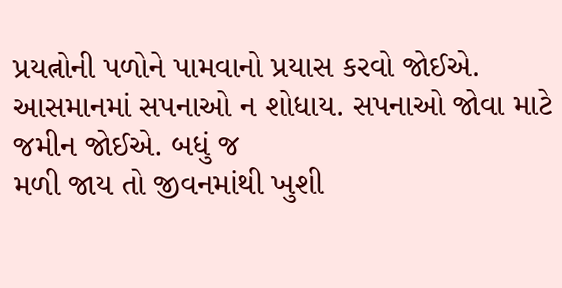પ્રયત્નોની પળોને પામવાનો પ્રયાસ કરવો જોઈએ.
આસમાનમાં સપનાઓ ન શોધાય. સપનાઓ જોવા માટે જમીન જોઈએ. બધું જ
મળી જાય તો જીવનમાંથી ખુશી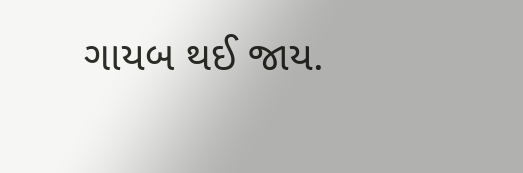ગાયબ થઈ જાય.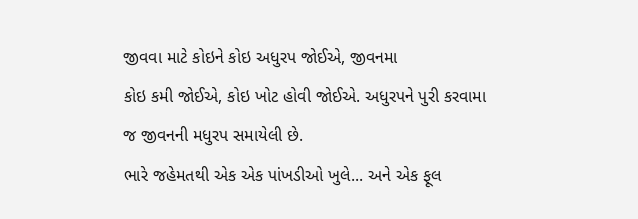જીવવા માટે કોઇને કોઇ અધુરપ જોઈએ, જીવનમા
કોઇ કમી જોઈએ, કોઇ ખોટ હોવી જોઈએ. અધુરપને પુરી કરવામા જ જીવનની મધુરપ સમાયેલી છે.
ભારે જહેમતથી એક એક પાંખડીઓ ખુલે... અને એક ફૂલ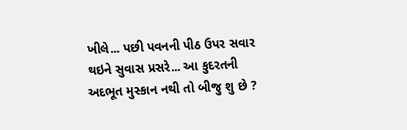ખીલે... પછી પવનની પીઠ ઉપર સવાર
થઇને સુવાસ પ્રસરે... આ કુદરતની અદભૂત મુસ્કાન નથી તો બીજુ શુ છે ?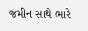જમીન સાથે ભારે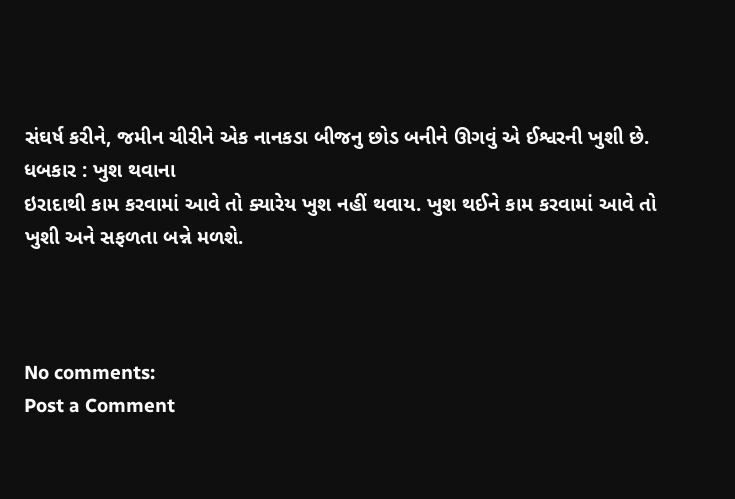સંઘર્ષ કરીને, જમીન ચીરીને એક નાનકડા બીજનુ છોડ બનીને ઊગવું એ ઈશ્વરની ખુશી છે.
ધબકાર : ખુશ થવાના
ઇરાદાથી કામ કરવામાં આવે તો ક્યારેય ખુશ નહીં થવાય. ખુશ થઈને કામ કરવામાં આવે તો
ખુશી અને સફળતા બન્ને મળશે.



No comments:
Post a Comment